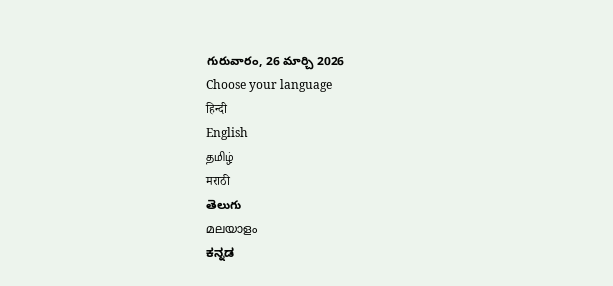గురువారం, 26 మార్చి 2026
Choose your language
हिन्दी
English
தமிழ்
मराठी
తెలుగు
മലയാളം
ಕನ್ನಡ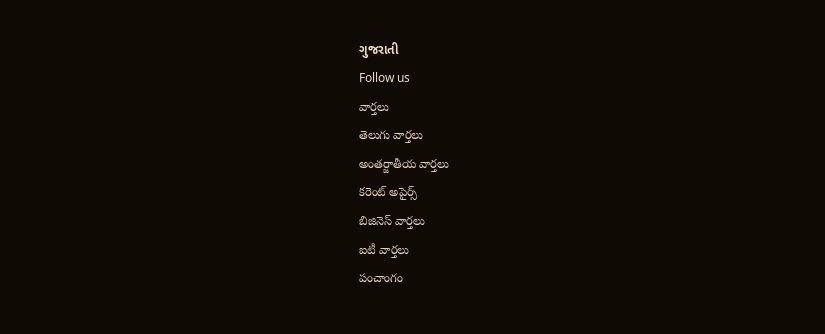ગુજરાતી
Follow us
వార్తలు
తెలుగు వార్తలు
అంతర్జాతీయ వార్తలు
కరెంట్ అపైర్స్
బిజినెస్ వార్తలు
ఐటీ వార్తలు
పంచాంగం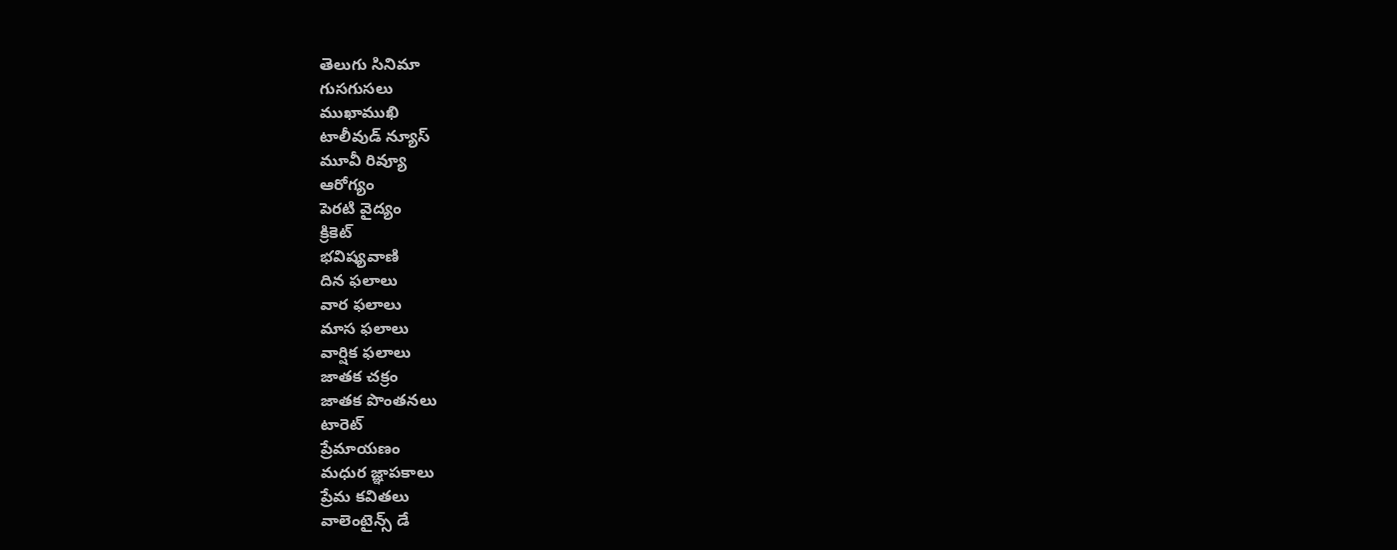తెలుగు సినిమా
గుసగుసలు
ముఖాముఖి
టాలీవుడ్ న్యూస్
మూవీ రివ్యూ
ఆరోగ్యం
పెరటి వైద్యం
క్రికెట్
భవిష్యవాణి
దిన ఫలాలు
వార ఫలాలు
మాస ఫలాలు
వార్షిక ఫలాలు
జాతక చక్రం
జాతక పొంతనలు
టారెట్
ప్రేమాయణం
మధుర జ్ఞాపకాలు
ప్రేమ కవితలు
వాలెంటైన్స్ డే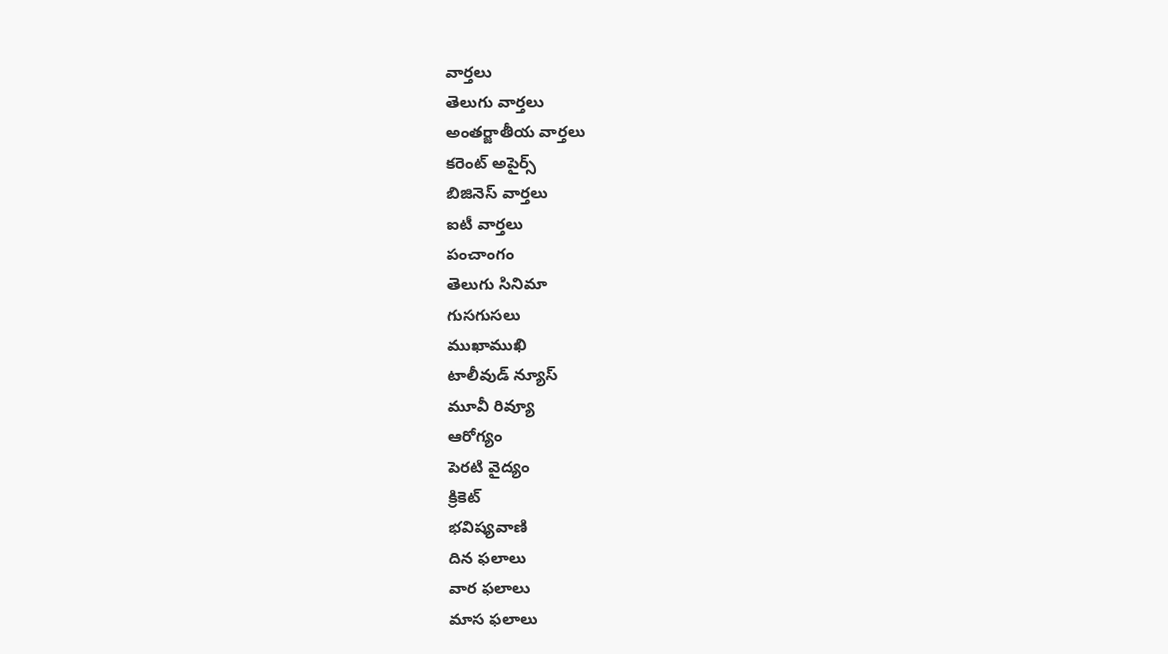వార్తలు
తెలుగు వార్తలు
అంతర్జాతీయ వార్తలు
కరెంట్ అపైర్స్
బిజినెస్ వార్తలు
ఐటీ వార్తలు
పంచాంగం
తెలుగు సినిమా
గుసగుసలు
ముఖాముఖి
టాలీవుడ్ న్యూస్
మూవీ రివ్యూ
ఆరోగ్యం
పెరటి వైద్యం
క్రికెట్
భవిష్యవాణి
దిన ఫలాలు
వార ఫలాలు
మాస ఫలాలు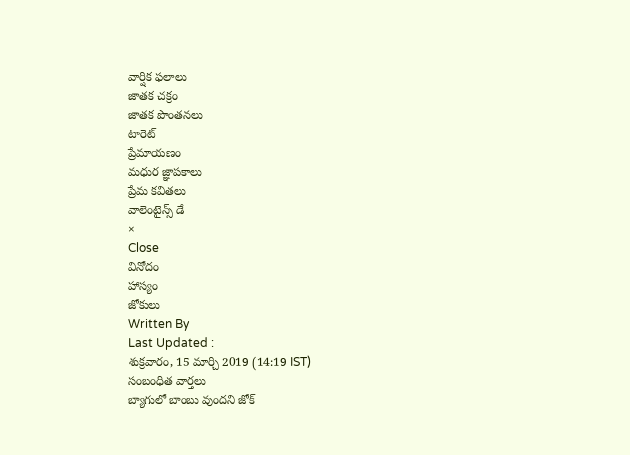వార్షిక ఫలాలు
జాతక చక్రం
జాతక పొంతనలు
టారెట్
ప్రేమాయణం
మధుర జ్ఞాపకాలు
ప్రేమ కవితలు
వాలెంటైన్స్ డే
×
Close
వినోదం
హాస్యం
జోకులు
Written By
Last Updated :
శుక్రవారం, 15 మార్చి 2019 (14:19 IST)
సంబంధిత వార్తలు
బ్యాగులో బాంబు వుందని జోక్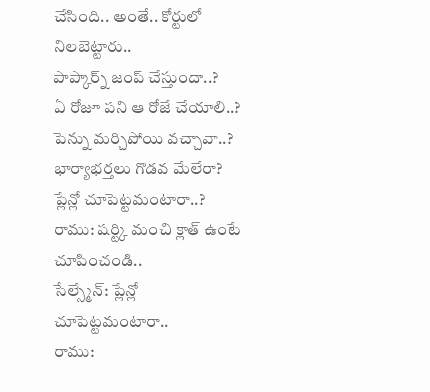చేసింది.. అంతే.. కోర్టులో నిలబెట్టారు..
పాప్కార్న్ జంప్ చేస్తుందా..?
ఏ రోజూ పని ఆ రోజే చేయాలి..?
పెన్ను మర్చిపోయి వచ్చావా..?
భార్యాభర్తలు గొడవ మేలేరా?
ప్లేన్లో చూపెట్టమంటారా..?
రాము: షర్ట్కి మంచి క్లాత్ ఉంటే చూపించండి..
సేల్స్మేన్: ప్లేన్లో చూపెట్టమంటారా..
రాము: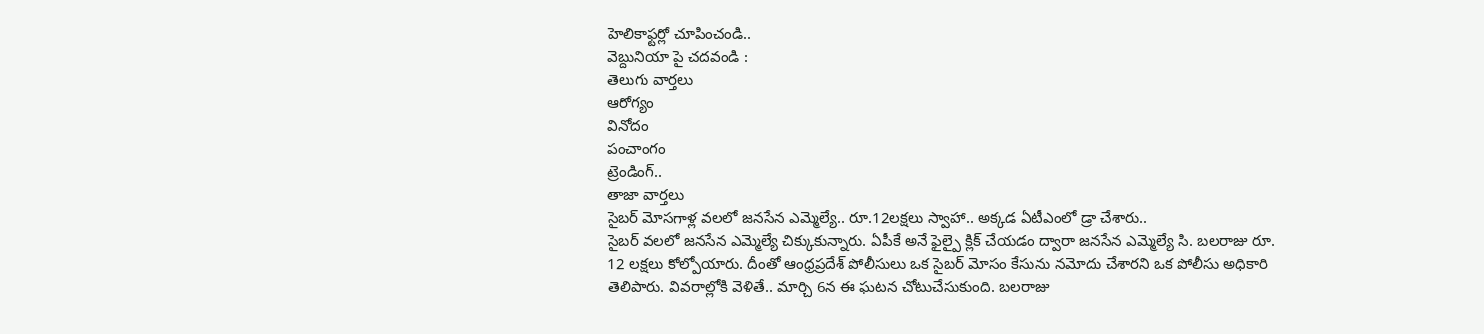హెలికాఫ్టర్లో చూపించండి..
వెబ్దునియా పై చదవండి :
తెలుగు వార్తలు
ఆరోగ్యం
వినోదం
పంచాంగం
ట్రెండింగ్..
తాజా వార్తలు
సైబర్ మోసగాళ్ల వలలో జనసేన ఎమ్మెల్యే.. రూ.12లక్షలు స్వాహా.. అక్కడ ఏటీఎంలో డ్రా చేశారు..
సైబర్ వలలో జనసేన ఎమ్మెల్యే చిక్కుకున్నారు. ఏపీకే అనే ఫైల్పై క్లిక్ చేయడం ద్వారా జనసేన ఎమ్మెల్యే సి. బలరాజు రూ. 12 లక్షలు కోల్పోయారు. దీంతో ఆంధ్రప్రదేశ్ పోలీసులు ఒక సైబర్ మోసం కేసును నమోదు చేశారని ఒక పోలీసు అధికారి తెలిపారు. వివరాల్లోకి వెళితే.. మార్చి 6న ఈ ఘటన చోటుచేసుకుంది. బలరాజు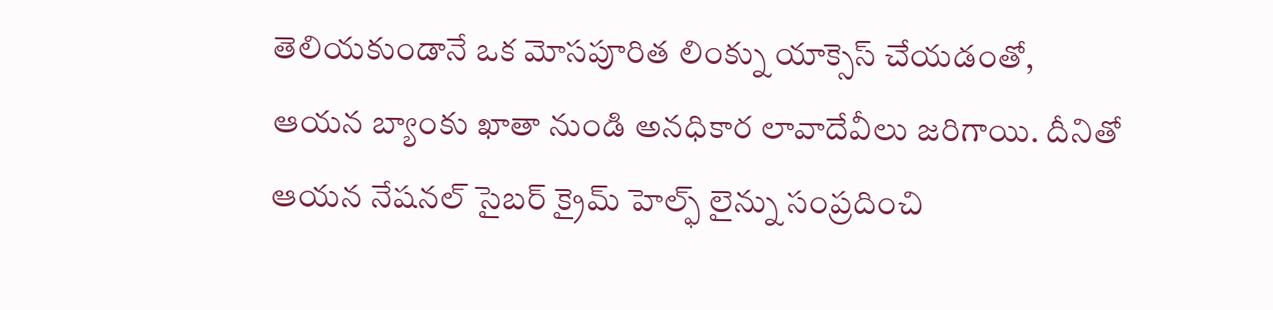తెలియకుండానే ఒక మోసపూరిత లింక్ను యాక్సెస్ చేయడంతో, ఆయన బ్యాంకు ఖాతా నుండి అనధికార లావాదేవీలు జరిగాయి. దీనితో ఆయన నేషనల్ సైబర్ క్రైమ్ హెల్ఫ్ లైన్ను సంప్రదించి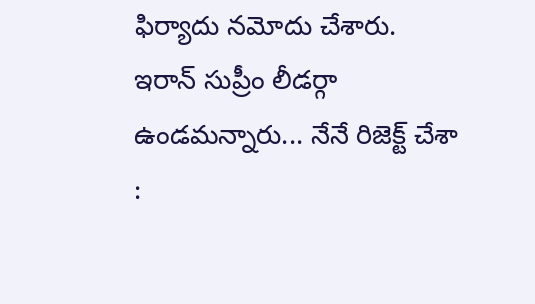ఫిర్యాదు నమోదు చేశారు.
ఇరాన్ సుప్రీం లీడర్గా ఉండమన్నారు... నేనే రిజెక్ట్ చేశా :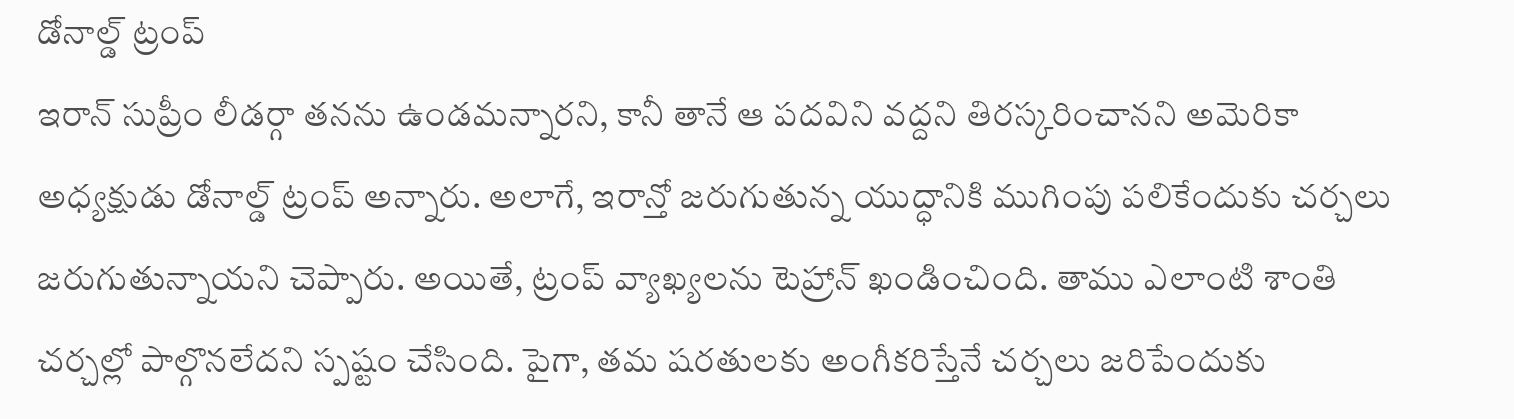డోనాల్డ్ ట్రంప్
ఇరాన్ సుప్రీం లీడర్గా తనను ఉండమన్నారని, కానీ తానే ఆ పదవిని వద్దని తిరస్కరించానని అమెరికా అధ్యక్షుడు డోనాల్డ్ ట్రంప్ అన్నారు. అలాగే, ఇరాన్తో జరుగుతున్న యుద్ధానికి ముగింపు పలికేందుకు చర్చలు జరుగుతున్నాయని చెప్పారు. అయితే, ట్రంప్ వ్యాఖ్యలను టెహ్రాన్ ఖండించింది. తాము ఎలాంటి శాంతి చర్చల్లో పాల్గొనలేదని స్పష్టం చేసింది. పైగా, తమ షరతులకు అంగీకరిస్తేనే చర్చలు జరిపేందుకు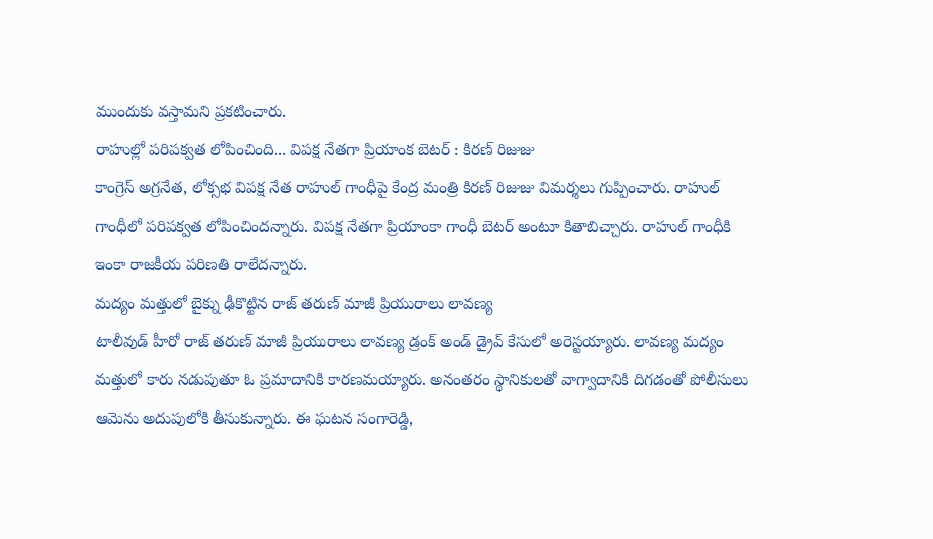ముందుకు వస్తామని ప్రకటించారు.
రాహుల్లో పరిపక్వత లోపించింది... విపక్ష నేతగా ప్రియాంక బెటర్ : కిరణ్ రిజుజు
కాంగ్రెస్ అగ్రనేత, లోక్సభ విపక్ష నేత రాహుల్ గాంధీపై కేంద్ర మంత్రి కిరణ్ రిజుజు విమర్శలు గుప్పించారు. రాహుల్ గాంధీలో పరిపక్వత లోపించిందన్నారు. విపక్ష నేతగా ప్రియాంకా గాంధీ బెటర్ అంటూ కితాబిచ్చారు. రాహుల్ గాంధీకి ఇంకా రాజకీయ పరిణతి రాలేదన్నారు.
మద్యం మత్తులో బైక్ను ఢీకొట్టిన రాజ్ తరుణ్ మాజీ ప్రియురాలు లావణ్య
టాలీవుడ్ హీరో రాజ్ తరుణ్ మాజీ ప్రియురాలు లావణ్య డ్రంక్ అండ్ డ్రైవ్ కేసులో అరెస్టయ్యారు. లావణ్య మద్యం మత్తులో కారు నడుపుతూ ఓ ప్రమాదానికి కారణమయ్యారు. అనంతరం స్థానికులతో వాగ్వాదానికి దిగడంతో పోలీసులు ఆమెను అదుపులోకి తీసుకున్నారు. ఈ ఘటన సంగారెడ్డి,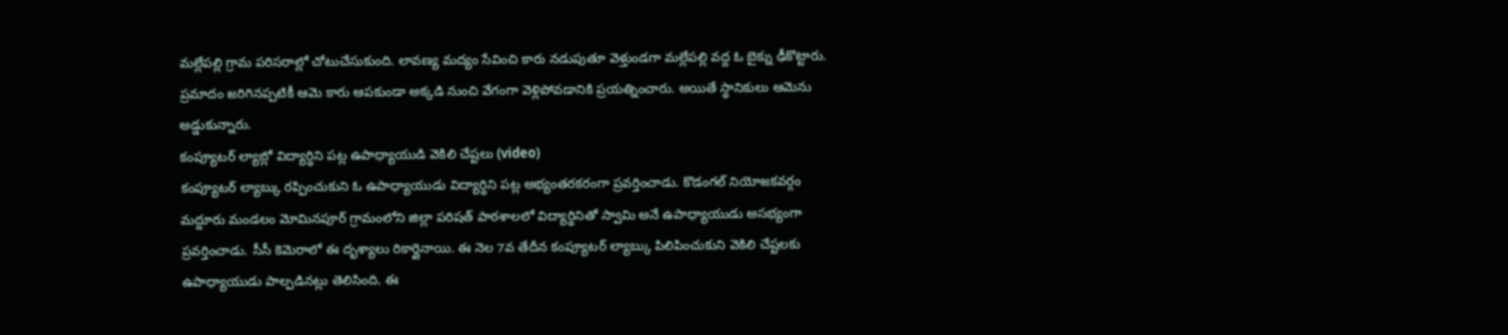మల్లేపల్లి గ్రామ పరిసరాల్లో చోటుచేసుకుంది. లావణ్య మద్యం సేవించి కారు నడుపుతూ వెళ్తుండగా మల్లేపల్లి వద్ద ఓ బైక్ను ఢీకొట్టారు. ప్రమాదం జరిగినప్పటికీ ఆమె కారు ఆపకుండా అక్కడి నుంచి వేగంగా వెళ్లిపోవడానికి ప్రయత్నించారు. అయితే స్థానికులు ఆమెను అడ్డుకున్నారు.
కంప్యూటర్ ల్యాబ్లో విద్యార్థిని పట్ల ఉపాధ్యాయుడి వెకిలి చేష్టలు (video)
కంప్యూటర్ ల్యాబ్కు రప్పించుకుని ఓ ఉపాధ్యాయుడు విద్యార్థిని పట్ల అభ్యంతరకరంగా ప్రవర్తించాడు. కొడంగల్ నియోజకవర్గం మద్దూరు మండలం మోమినపూర్ గ్రామంలోని జిల్లా పరిషత్ పాఠశాలలో విద్యార్థినితో స్వామి అనే ఉపాధ్యాయుడు అసభ్యంగా ప్రవర్తించాడు. సీసీ కెమెరాలో ఈ దృశ్యాలు రికార్డైనాయి. ఈ నెల 7వ తేదీన కంప్యూటర్ ల్యాబ్కు పిలిపించుకుని వెకిలి చేష్టలకు ఉపాధ్యాయుడు పాల్పడినట్లు తెలిసింది. ఈ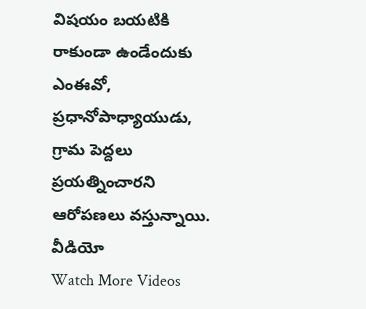విషయం బయటికి రాకుండా ఉండేందుకు ఎంఈవో, ప్రధానోపాధ్యాయుడు, గ్రామ పెద్దలు ప్రయత్నించారని ఆరోపణలు వస్తున్నాయి.
వీడియో
Watch More Videos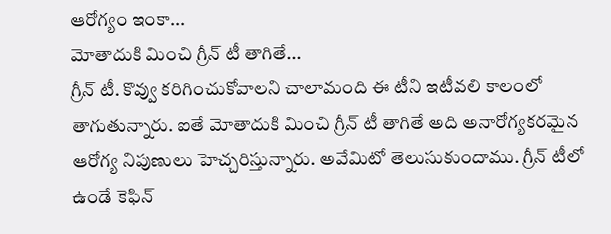ఆరోగ్యం ఇంకా...
మోతాదుకి మించి గ్రీన్ టీ తాగితే...
గ్రీన్ టీ. కొవ్వు కరిగించుకోవాలని చాలామంది ఈ టీని ఇటీవలి కాలంలో తాగుతున్నారు. ఐతే మోతాదుకి మించి గ్రీన్ టీ తాగితే అది అనారోగ్యకరమైన ఆరోగ్య నిపుణులు హెచ్చరిస్తున్నారు. అవేమిటో తెలుసుకుందాము. గ్రీన్ టీలో ఉండే కెఫిన్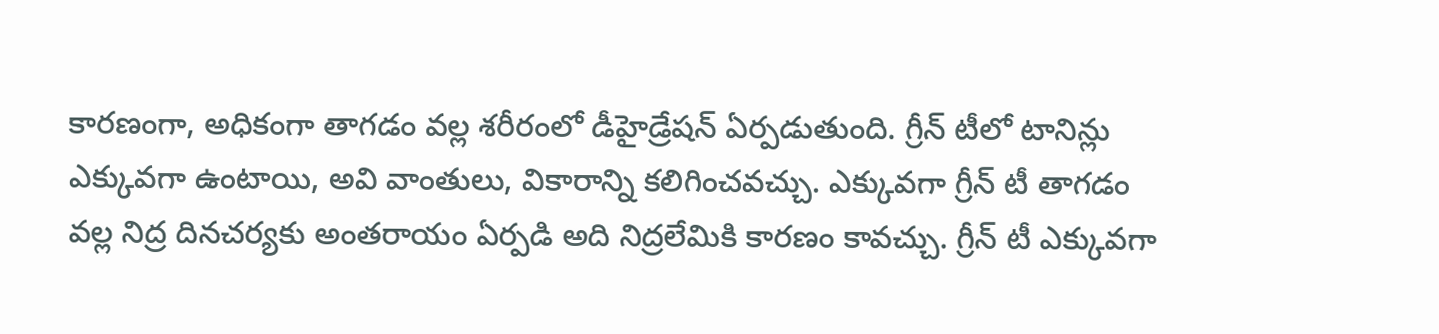కారణంగా, అధికంగా తాగడం వల్ల శరీరంలో డీహైడ్రేషన్ ఏర్పడుతుంది. గ్రీన్ టీలో టానిన్లు ఎక్కువగా ఉంటాయి, అవి వాంతులు, వికారాన్ని కలిగించవచ్చు. ఎక్కువగా గ్రీన్ టీ తాగడం వల్ల నిద్ర దినచర్యకు అంతరాయం ఏర్పడి అది నిద్రలేమికి కారణం కావచ్చు. గ్రీన్ టీ ఎక్కువగా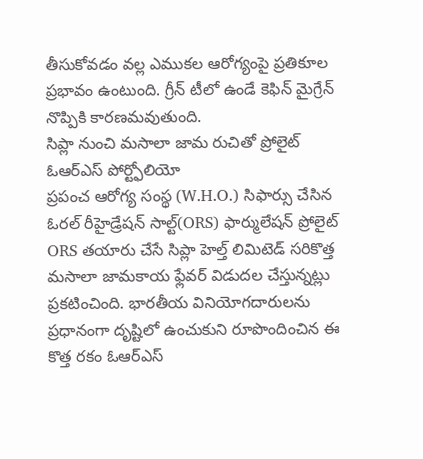తీసుకోవడం వల్ల ఎముకల ఆరోగ్యంపై ప్రతికూల ప్రభావం ఉంటుంది. గ్రీన్ టీలో ఉండే కెఫిన్ మైగ్రేన్ నొప్పికి కారణమవుతుంది.
సిప్లా నుంచి మసాలా జామ రుచితో ప్రోలైట్ ఓఆర్ఎస్ పోర్ట్ఫోలియో
ప్రపంచ ఆరోగ్య సంస్థ (W.H.O.) సిఫార్సు చేసిన ఓరల్ రీహైడ్రేషన్ సాల్ట్(ORS) ఫార్ములేషన్ ప్రోలైట్ ORS తయారు చేసే సిప్లా హెల్త్ లిమిటెడ్ సరికొత్త మసాలా జామకాయ ఫ్లేవర్ విడుదల చేస్తున్నట్లు ప్రకటించింది. భారతీయ వినియోగదారులను ప్రధానంగా దృష్టిలో ఉంచుకుని రూపొందించిన ఈ కొత్త రకం ఓఆర్ఎస్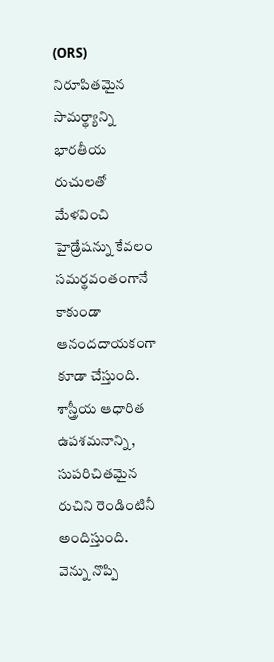(ORS) నిరూపితమైన సామర్థ్యాన్ని భారతీయ రుచులతో మేళవించి హైడ్రేషన్ను కేవలం సమర్థవంతంగానే కాకుండా ఆనందదాయకంగా కూడా చేస్తుంది. శాస్త్రీయ ఆధారిత ఉపశమనాన్ని, సుపరిచితమైన రుచిని రెండింటినీ అందిస్తుంది.
వెన్ను నొప్పి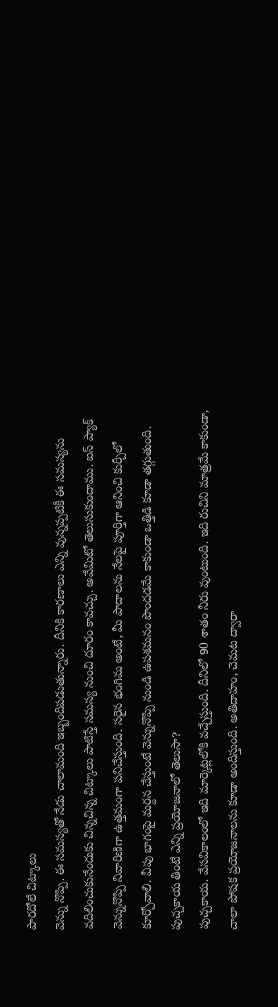పారదోలే చిట్కాలు
వెన్ను నొప్పి. ఈ సమస్యతో నేడు చాలామంది ఇబ్బందిపడుతున్నారు. దీనికి కారణాలు ఎన్ని వున్నప్పటికీ ఈ సమస్యను వదిలించుకునేందుకు చిన్నచిన్న చిట్కాలు పాటిస్తే సమస్య నుంచి దూరం కావచ్చు. అవేమిటో తెలుసుకుందాము. ఐస్ ప్యాక్ వెన్నునొప్పి నివారిణిగా ఉత్తమంగా పనిచేస్తుంది. సరైన భంగిమ అంటే, మీ పాదాలను నేలపై పూర్తిగా ఆనించి కుర్చీలో కూర్చోవాలి. వీపు భాగంపై మర్దన చేస్తుంటే వెన్నునొప్పి నుండి ఉపశమనం పొందడమే కాకుండా ఒత్తిడి కూడా తగ్గుతుంది.
పుచ్చకాయ తింటే ఎన్ని ప్రయోజనాలో తెలుసా?
పుచ్చకాయ. వేసవికాలంలో ఇది మార్కెట్లలోకి వచ్చేస్తుంది. దీనిలో 90 శాతం నీరు వుంటుంది. ఇది రుచిని మాత్రమే కాకుండా, చాలా పోషక ప్రయోజనాలను కూడా అందిస్తుంది. అతిదాహం, చెమట ద్వారా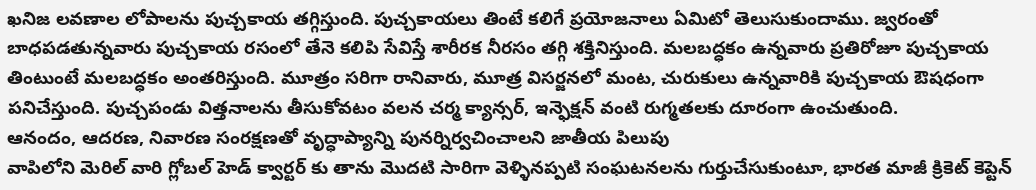ఖనిజ లవణాల లోపాలను పుచ్చకాయ తగ్గిస్తుంది. పుచ్చకాయలు తింటే కలిగే ప్రయోజనాలు ఏమిటో తెలుసుకుందాము. జ్వరంతో బాధపడతున్నవారు పుచ్చకాయ రసంలో తేనె కలిపి సేవిస్తే శారీరక నీరసం తగ్గి శక్తినిస్తుంది. మలబద్ధకం ఉన్నవారు ప్రతిరోజూ పుచ్చకాయ తింటుంటే మలబద్ధకం అంతరిస్తుంది. మూత్రం సరిగా రానివారు, మూత్ర విసర్జనలో మంట, చురుకులు ఉన్నవారికి పుచ్చకాయ ఔషధంగా పనిచేస్తుంది. పుచ్చపండు విత్తనాలను తీసుకోవటం వలన చర్మ క్యాన్సర్, ఇన్ఫెక్షన్ వంటి రుగ్మతలకు దూరంగా ఉంచుతుంది.
ఆనందం, ఆదరణ, నివారణ సంరక్షణతో వృద్ధాప్యాన్ని పునర్నిర్వచించాలని జాతీయ పిలుపు
వాపిలోని మెరిల్ వారి గ్లోబల్ హెడ్ క్వార్టర్ కు తాను మొదటి సారిగా వెళ్ళినప్పటి సంఘటనలను గుర్తుచేసుకుంటూ, భారత మాజీ క్రికెట్ కెప్టెన్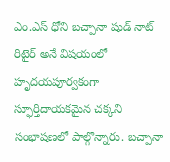ఎం.ఎస్ ధోని బచ్పానా షుడ్ నాట్ రిటైర్ అనే విషయంలో హృదయపూర్వకంగా స్ఫూర్తిదాయకమైన చక్కని సంభాషణలో పాల్గొన్నారు. బచ్పానా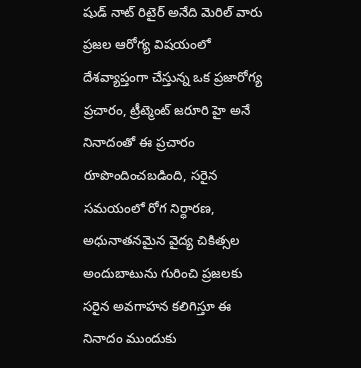షుడ్ నాట్ రిటైర్ అనేది మెరిల్ వారు ప్రజల ఆరోగ్య విషయంలో దేశవ్యాప్తంగా చేస్తున్న ఒక ప్రజారోగ్య ప్రచారం, ట్రీట్మెంట్ జరూరి హై అనే నినాదంతో ఈ ప్రచారం రూపొందించబడింది, సరైన సమయంలో రోగ నిర్ధారణ, అధునాతనమైన వైద్య చికిత్సల అందుబాటును గురించి ప్రజలకు సరైన అవగాహన కలిగిస్తూ ఈ నినాదం ముందుకు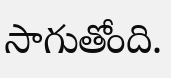సాగుతోంది.